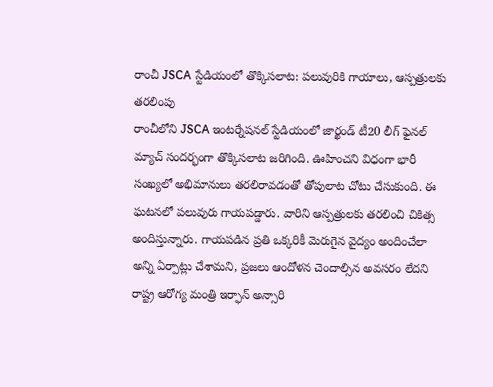రాంచీ JSCA స్టేడియంలో తొక్కిసలాట: పలువురికి గాయాలు, ఆస్పత్రులకు తరలింపు
రాంచీలోని JSCA ఇంటర్నేషనల్ స్టేడియంలో జార్ఖండ్ టీ20 లీగ్ ఫైనల్ మ్యాచ్ సందర్భంగా తొక్కిసలాట జరిగింది. ఊహించని విధంగా భారీ సంఖ్యలో అభిమానులు తరలిరావడంతో తోపులాట చోటు చేసుకుంది. ఈ ఘటనలో పలువురు గాయపడ్డారు. వారిని ఆస్పత్రులకు తరలించి చికిత్స అందిస్తున్నారు. గాయపడిన ప్రతి ఒక్కరికీ మెరుగైన వైద్యం అందించేలా అన్ని ఏర్పాట్లు చేశామని, ప్రజలు ఆందోళన చెందాల్సిన అవసరం లేదని రాష్ట్ర ఆరోగ్య మంత్రి ఇర్ఫాన్ అన్సారి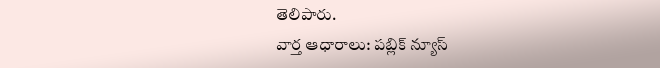తెలిపారు.
వార్త ఆధారాలు: పబ్లిక్ న్యూస్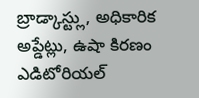బ్రాడ్కాస్ట్లు, అధికారిక అప్డేట్లు, ఉషా కిరణం ఎడిటోరియల్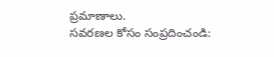ప్రమాణాలు.
సవరణల కోసం సంప్రదించండి: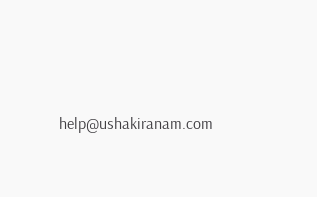help@ushakiranam.com